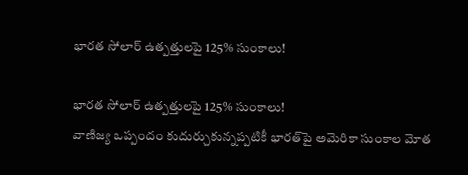భారత సోలార్‌ ఉత్పత్తులపై 125% సుంకాలు!

భారత సోలార్‌ ఉత్పత్తులపై 125% సుంకాలు!
వాణిజ్య ఒప్పందం కుదుర్చుకున్నప్పటికీ భారత్‌పై అమెరికా సుంకాల మోత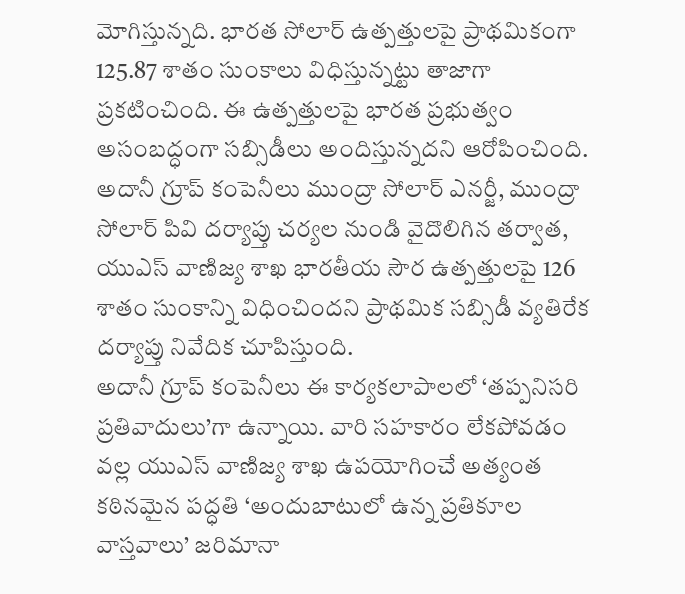మోగిస్తున్నది. భారత సోలార్‌ ఉత్పత్తులపై ప్రాథమికంగా 125.87 శాతం సుంకాలు విధిస్తున్నట్టు తాజాగా ప్రకటించింది. ఈ ఉత్పత్తులపై భారత ప్రభుత్వం అసంబద్ధంగా సబ్సిడీలు అందిస్తున్నదని ఆరోపించింది.  అదానీ గ్రూప్ కంపెనీలు ముంద్రా సోలార్ ఎనర్జీ, ముంద్రా సోలార్ పివి దర్యాప్తు చర్యల నుండి వైదొలిగిన తర్వాత, యుఎస్ వాణిజ్య శాఖ భారతీయ సౌర ఉత్పత్తులపై 126 శాతం సుంకాన్ని విధించిందని ప్రాథమిక సబ్సిడీ వ్యతిరేక దర్యాప్తు నివేదిక చూపిస్తుంది.
అదానీ గ్రూప్ కంపెనీలు ఈ కార్యకలాపాలలో ‘తప్పనిసరి ప్రతివాదులు’గా ఉన్నాయి. వారి సహకారం లేకపోవడం వల్ల యుఎస్ వాణిజ్య శాఖ ఉపయోగించే అత్యంత కఠినమైన పద్ధతి ‘అందుబాటులో ఉన్న ప్రతికూల వాస్తవాలు’ జరిమానా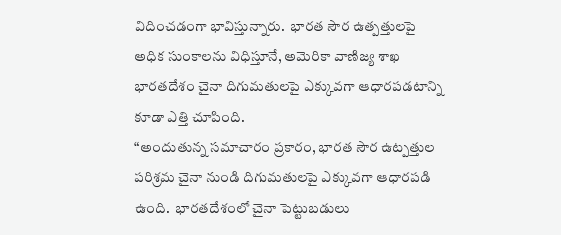విదించడంగా భావిస్తున్నారు.  భారత సౌర ఉత్పత్తులపై అధిక సుంకాలను విధిస్తూనే, అమెరికా వాణిజ్య శాఖ భారతదేశం చైనా దిగుమతులపై ఎక్కువగా ఆధారపడటాన్ని కూడా ఎత్తి చూపింది.
“అందుతున్న సమాచారం ప్రకారం, భారత సౌర ఉట్పత్తుల పరిశ్రమ చైనా నుండి దిగుమతులపై ఎక్కువగా ఆధారపడి ఉంది.  భారతదేశంలో చైనా పెట్టుబడులు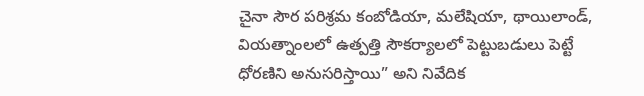చైనా సౌర పరిశ్రమ కంబోడియా, మలేషియా, థాయిలాండ్, వియత్నాంలలో ఉత్పత్తి సౌకర్యాలలో పెట్టుబడులు పెట్టే ధోరణిని అనుసరిస్తాయి” అని నివేదిక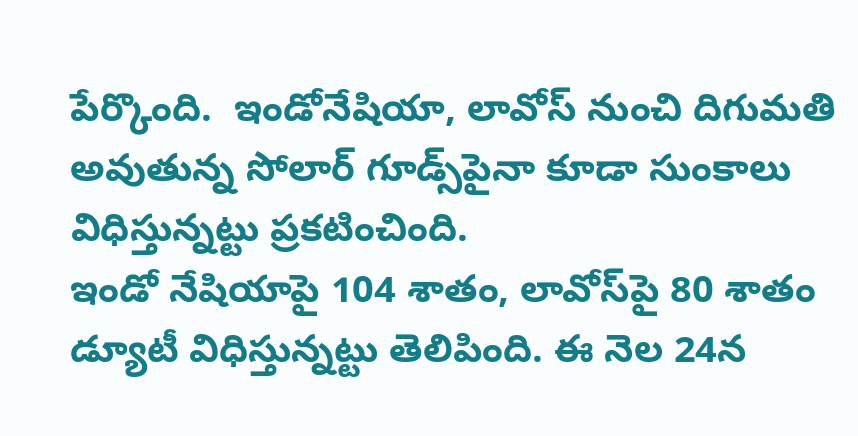పేర్కొంది.  ఇండోనేషియా, లావోస్‌ నుంచి దిగుమతి అవుతున్న సోలార్‌ గూడ్స్‌పైనా కూడా సుంకాలు విధిస్తున్నట్టు ప్రకటించింది.
ఇండో నేషియాపై 104 శాతం, లావోస్‌పై 80 శాతం డ్యూటీ విధిస్తున్నట్టు తెలిపింది. ఈ నెల 24న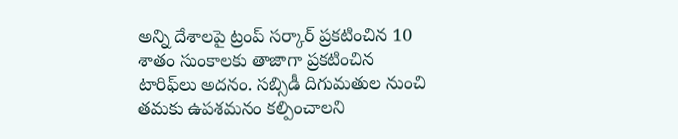అన్ని దేశాలపై ట్రంప్‌ సర్కార్‌ ప్రకటించిన 10 శాతం సుంకాలకు తాజాగా ప్రకటించిన టారిఫ్‌లు అదనం. సబ్సిడీ దిగుమతుల నుంచి తమకు ఉపశమనం కల్పించాలని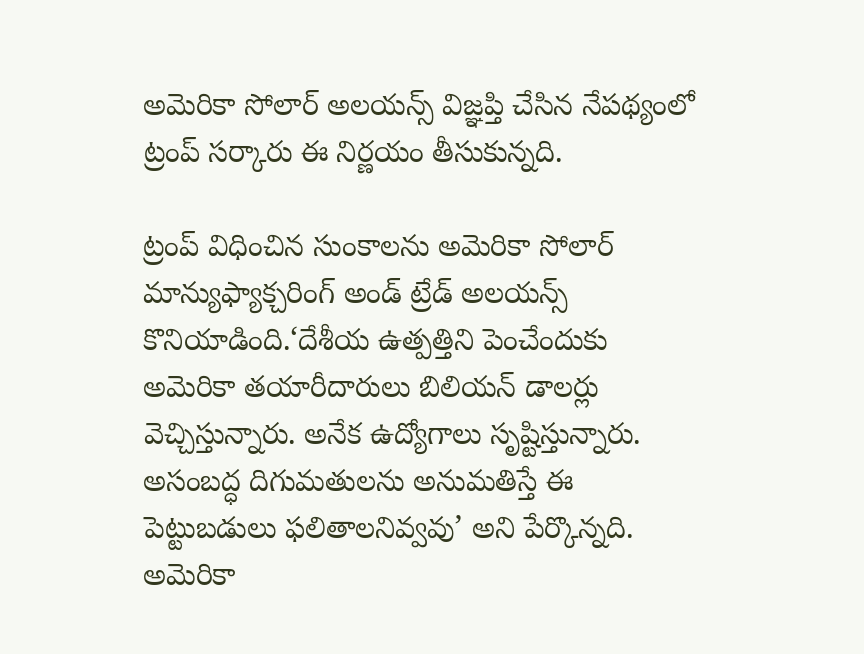అమెరికా సోలార్‌ అలయన్స్‌ విజ్ఞప్తి చేసిన నేపథ్యంలో ట్రంప్‌ సర్కారు ఈ నిర్ణయం తీసుకున్నది.

ట్రంప్‌ విధించిన సుంకాలను అమెరికా సోలార్‌ మాన్యుఫ్యాక్చరింగ్‌ అండ్‌ ట్రేడ్‌ అలయన్స్‌ కొనియాడింది.‘దేశీయ ఉత్పత్తిని పెంచేందుకు అమెరికా తయారీదారులు బిలియన్‌ డాలర్లు వెచ్చిస్తున్నారు. అనేక ఉద్యోగాలు సృష్టిస్తున్నారు. అసంబద్ధ దిగుమతులను అనుమతిస్తే ఈ పెట్టుబడులు ఫలితాలనివ్వవు’ అని పేర్కొన్నది.
అమెరికా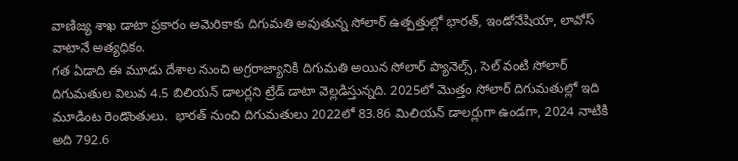వాణిజ్య శాఖ డాటా ప్రకారం అమెరికాకు దిగుమతి అవుతున్న సోలార్‌ ఉత్పత్తుల్లో భారత్‌, ఇండోనేషియా, లావోస్‌ వాటానే అత్యధికం.
గత ఏడాది ఈ మూడు దేశాల నుంచి అగ్రరాజ్యానికి దిగుమతి అయిన సోలార్‌ ప్యానెల్స్‌, సెల్‌ వంటి సోలార్‌ దిగుమతుల విలువ 4.5 బిలియన్‌ డాలర్లని ట్రేడ్‌ డాటా వెల్లడిస్తున్నది. 2025లో మొత్తం సోలార్‌ దిగుమతుల్లో ఇది మూడింట రెండొంతులు.  భారత్‌ నుంచి దిగుమతులు 2022లో 83.86 మిలియన్‌ డాలర్లుగా ఉండగా, 2024 నాటికి అది 792.6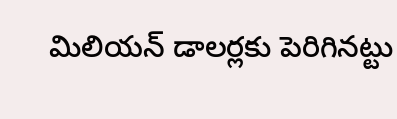మిలియన్‌ డాలర్లకు పెరిగినట్టు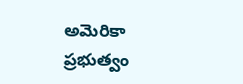అమెరికా ప్రభుత్వం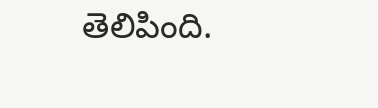తెలిపింది.